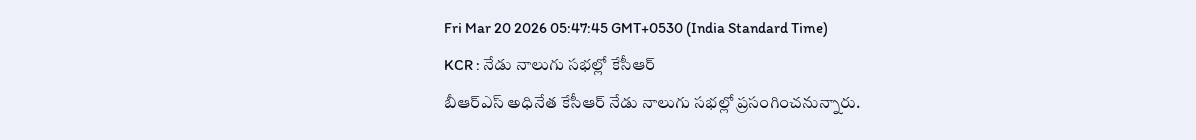Fri Mar 20 2026 05:47:45 GMT+0530 (India Standard Time)
KCR : నేడు నాలుగు సభల్లో కేసీఆర్
బీఆర్ఎస్ అధినేత కేసీఆర్ నేడు నాలుగు సభల్లో ప్రసంగించనున్నారు.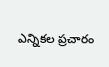ఎన్నికల ప్రచారం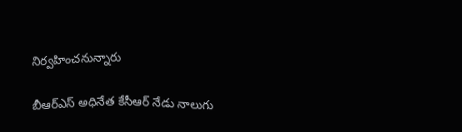నిర్వహించనున్నారు

బీఆర్ఎస్ అధినేత కేసీఆర్ నేడు నాలుగు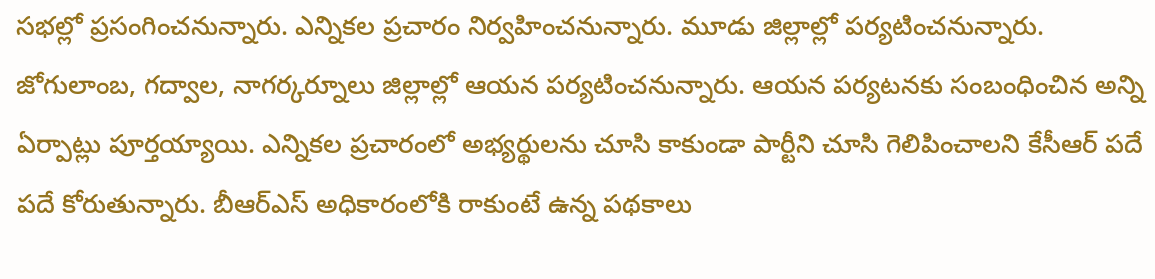సభల్లో ప్రసంగించనున్నారు. ఎన్నికల ప్రచారం నిర్వహించనున్నారు. మూడు జిల్లాల్లో పర్యటించనున్నారు. జోగులాంబ, గద్వాల, నాగర్కర్నూలు జిల్లాల్లో ఆయన పర్యటించనున్నారు. ఆయన పర్యటనకు సంబంధించిన అన్ని ఏర్పాట్లు పూర్తయ్యాయి. ఎన్నికల ప్రచారంలో అభ్యర్థులను చూసి కాకుండా పార్టీని చూసి గెలిపించాలని కేసీఆర్ పదే పదే కోరుతున్నారు. బీఆర్ఎస్ అధికారంలోకి రాకుంటే ఉన్న పథకాలు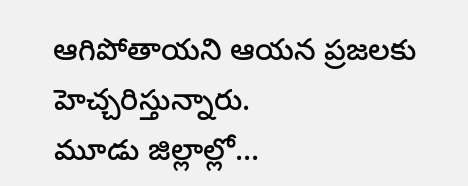ఆగిపోతాయని ఆయన ప్రజలకు హెచ్చరిస్తున్నారు.
మూడు జిల్లాల్లో...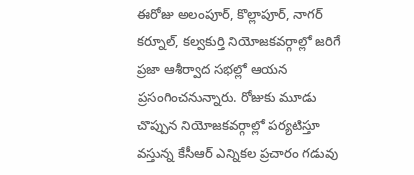ఈరోజు అలంపూర్, కొల్లాపూర్, నాగర్ కర్నూల్, కల్వకుర్తి నియోజకవర్గాల్లో జరిగే ప్రజా ఆశీర్వాద సభల్లో ఆయన ప్రసంగించనున్నారు. రోజుకు మూడు చొప్పున నియోజకవర్గాల్లో పర్యటిస్తూ వస్తున్న కేసీఆర్ ఎన్నికల ప్రచారం గడువు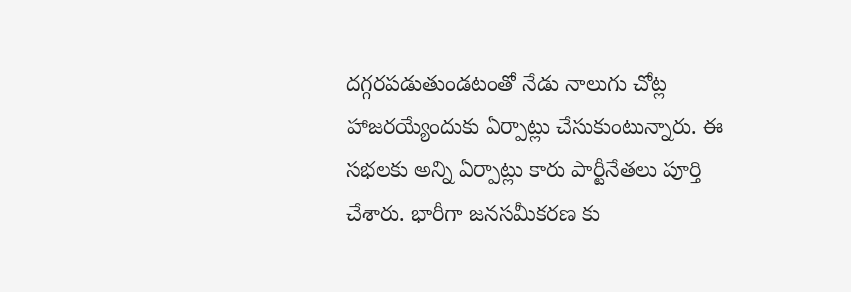దగ్గరపడుతుండటంతో నేడు నాలుగు చోట్ల హాజరయ్యేందుకు ఏర్పాట్లు చేసుకుంటున్నారు. ఈ సభలకు అన్ని ఏర్పాట్లు కారు పార్టీనేతలు పూర్తి చేశారు. భారీగా జనసమీకరణ కు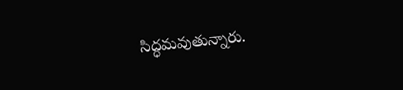సిద్ధమవుతున్నారు.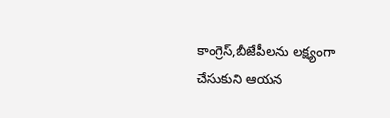కాంగ్రెస్,బీజేపీలను లక్ష్యంగా చేసుకుని ఆయన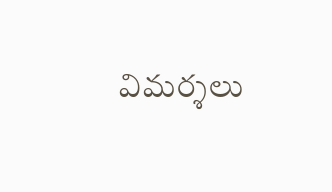విమర్శలు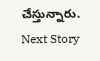చేస్తున్నారు.
Next Story